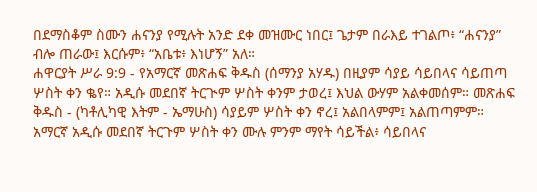በደማስቆም ስሙን ሐናንያ የሚሉት አንድ ደቀ መዝሙር ነበር፤ ጌታም በራእይ ተገልጦ፥ “ሐናንያ” ብሎ ጠራው፤ እርሱም፥ “አቤቱ፥ እነሆኝ” አለ።
ሐዋርያት ሥራ 9:9 - የአማርኛ መጽሐፍ ቅዱስ (ሰማንያ አሃዱ) በዚያም ሳያይ ሳይበላና ሳይጠጣ ሦስት ቀን ቈየ። አዲሱ መደበኛ ትርጒም ሦስት ቀንም ታወረ፤ እህል ውሃም አልቀመሰም። መጽሐፍ ቅዱስ - (ካቶሊካዊ እትም - ኤማሁስ) ሳያይም ሦስት ቀን ኖረ፤ አልበላምም፤ አልጠጣምም። አማርኛ አዲሱ መደበኛ ትርጉም ሦስት ቀን ሙሉ ምንም ማየት ሳይችል፥ ሳይበላና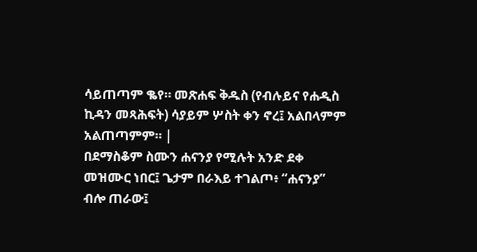ሳይጠጣም ቈየ። መጽሐፍ ቅዱስ (የብሉይና የሐዲስ ኪዳን መጻሕፍት) ሳያይም ሦስት ቀን ኖረ፤ አልበላምም አልጠጣምም። |
በደማስቆም ስሙን ሐናንያ የሚሉት አንድ ደቀ መዝሙር ነበር፤ ጌታም በራእይ ተገልጦ፥ “ሐናንያ” ብሎ ጠራው፤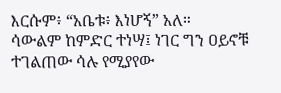እርሱም፥ “አቤቱ፥ እነሆኝ” አለ።
ሳውልም ከምድር ተነሣ፤ ነገር ግን ዐይኖቹ ተገልጠው ሳሉ የሚያየው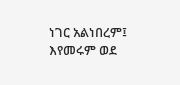ነገር አልነበረም፤ እየመሩም ወደ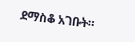ደማስቆ አገቡት።